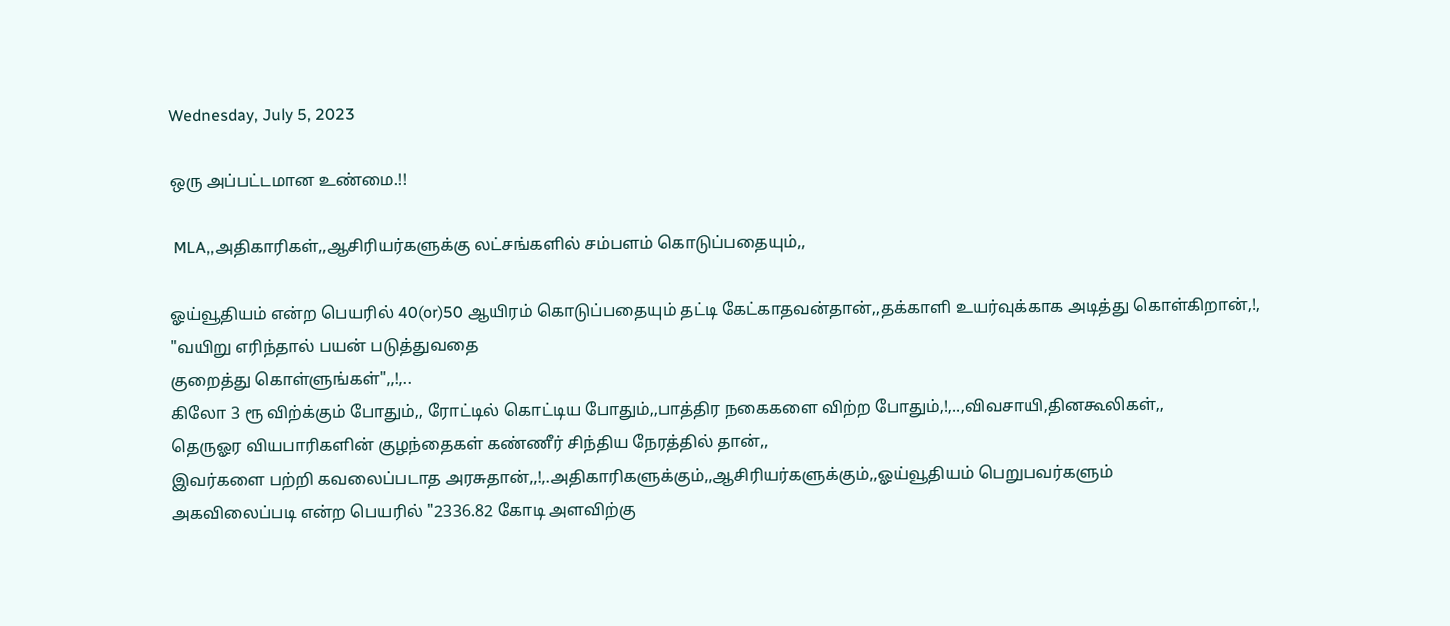Wednesday, July 5, 2023

ஒரு அப்பட்டமான உண்மை.!!

 MLA,,அதிகாரிகள்,,ஆசிரியர்களுக்கு லட்சங்களில் சம்பளம் கொடுப்பதையும்,,

ஓய்வூதியம் என்ற பெயரில் 40(or)50 ஆயிரம் கொடுப்பதையும் தட்டி கேட்காதவன்தான்,,தக்காளி உயர்வுக்காக அடித்து கொள்கிறான்,!,
"வயிறு எரிந்தால் பயன் படுத்துவதை
குறைத்து கொள்ளுங்கள்",,!,..
கிலோ 3 ரூ விற்க்கும் போதும்,, ரோட்டில் கொட்டிய போதும்,,பாத்திர நகைகளை விற்ற போதும்,!,..,விவசாயி,தினகூலிகள்,,
தெருஓர வியபாரிகளின் குழந்தைகள் கண்ணீர் சிந்திய நேரத்தில் தான்,,
இவர்களை பற்றி கவலைப்படாத அரசுதான்,,!,.அதிகாரிகளுக்கும்,,ஆசிரியர்களுக்கும்,,ஓய்வூதியம் பெறுபவர்களும்
அகவிலைப்படி என்ற பெயரில் "2336.82 கோடி அளவிற்கு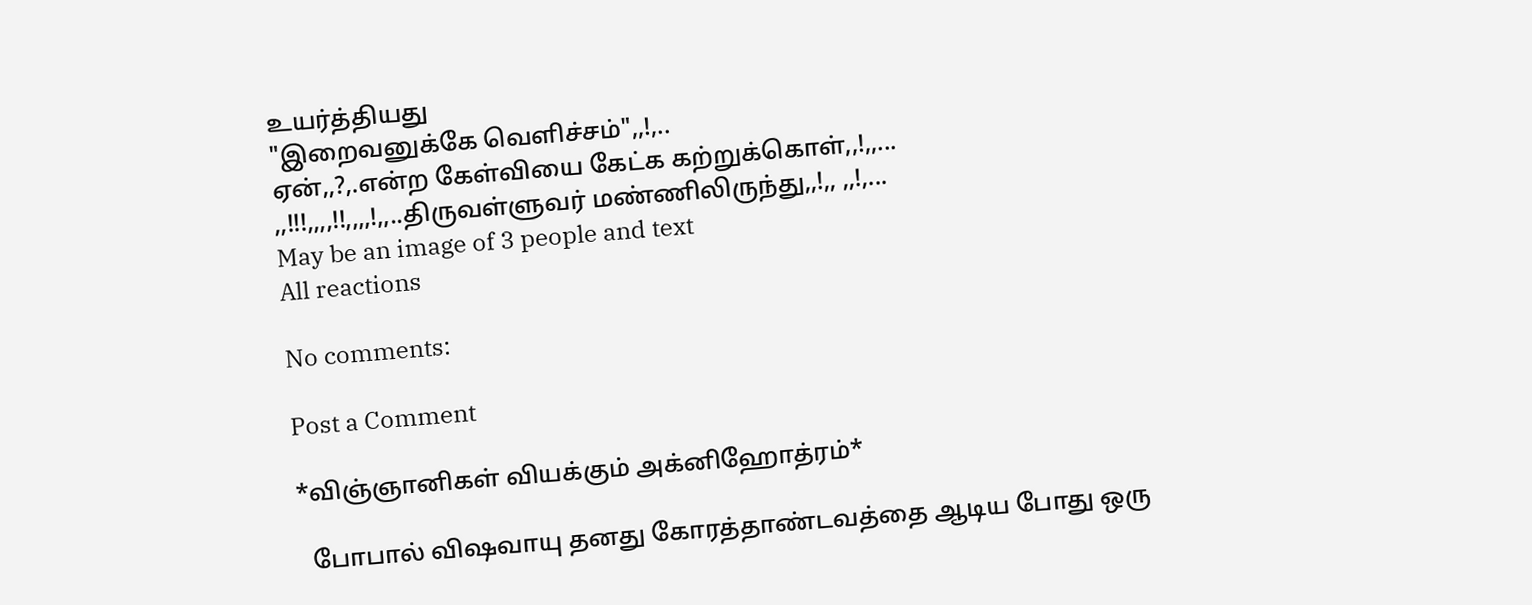உயர்த்தியது
"இறைவனுக்கே வெளிச்சம்",,!,..
ஏன்,,?,.என்ற கேள்வியை கேட்க கற்றுக்கொள்,,!,,...
,,!!!,,,,!!,,,,!,,..திருவள்ளுவர் மண்ணிலிருந்து,,!,, ,,!,...
May be an image of 3 people and text
All reactions

No comments:

Post a Comment

*விஞ்ஞானிகள் வியக்கும் அக்னிஹோத்ரம்*

  போபால் விஷவாயு தனது கோரத்தாண்டவத்தை ஆடிய போது ஒரு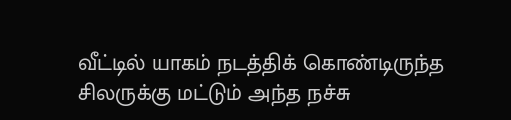வீட்டில் யாகம் நடத்திக் கொண்டிருந்த சிலருக்கு மட்டும் அந்த நச்சு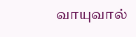வாயுவால்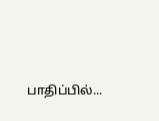பாதிப்பில்...